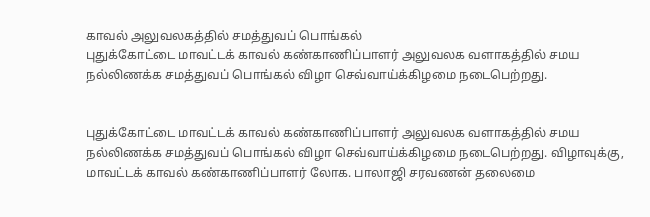காவல் அலுவலகத்தில் சமத்துவப் பொங்கல்
புதுக்கோட்டை மாவட்டக் காவல் கண்காணிப்பாளர் அலுவலக வளாகத்தில் சமய நல்லிணக்க சமத்துவப் பொங்கல் விழா செவ்வாய்க்கிழமை நடைபெற்றது.


புதுக்கோட்டை மாவட்டக் காவல் கண்காணிப்பாளர் அலுவலக வளாகத்தில் சமய நல்லிணக்க சமத்துவப் பொங்கல் விழா செவ்வாய்க்கிழமை நடைபெற்றது. விழாவுக்கு, மாவட்டக் காவல் கண்காணிப்பாளர் லோக. பாலாஜி சரவணன் தலைமை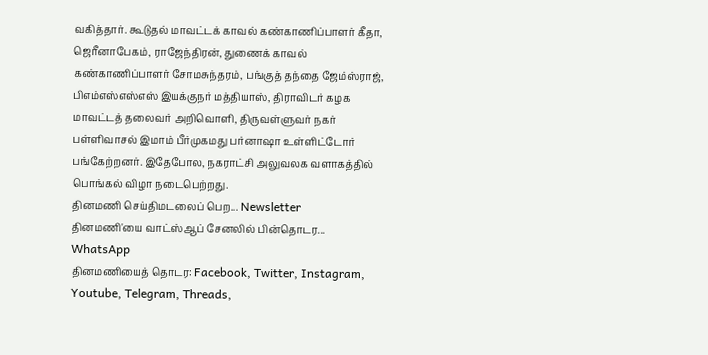வகித்தார். கூடுதல் மாவட்டக் காவல் கண்காணிப்பாளர் கீதா, ஜெரீனாபேகம், ராஜேந்திரன், துணைக் காவல் கண்காணிப்பாளர் சோமசுந்தரம், பங்குத் தந்தை ஜேம்ஸ்ராஜ், பிஎம்எஸ்எஸ்எஸ் இயக்குநர் மத்தியாஸ், திராவிடர் கழக மாவட்டத் தலைவர் அறிவொளி, திருவள்ளுவர் நகர் பள்ளிவாசல் இமாம் பீர்முகமது பர்னாஷா உள்ளிட்டோர் பங்கேற்றனர். இதேபோல, நகராட்சி அலுவலக வளாகத்தில் பொங்கல் விழா நடைபெற்றது.
தினமணி செய்திமடலைப் பெற... Newsletter
தினமணி'யை வாட்ஸ்ஆப் சேனலில் பின்தொடர... WhatsApp
தினமணியைத் தொடர: Facebook, Twitter, Instagram, Youtube, Telegram, Threads,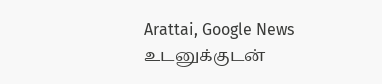Arattai, Google News
உடனுக்குடன்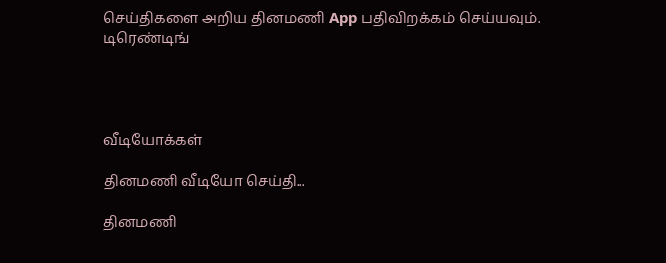செய்திகளை அறிய தினமணி App பதிவிறக்கம் செய்யவும்.
டிரெண்டிங்




வீடியோக்கள்

தினமணி வீடியோ செய்தி...

தினமணி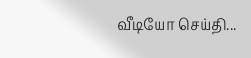வீடியோ செய்தி...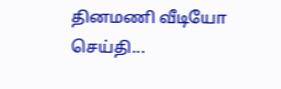தினமணி வீடியோ செய்தி...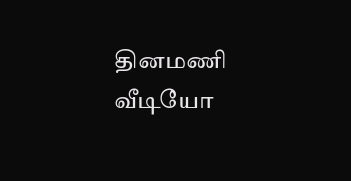தினமணி வீடியோ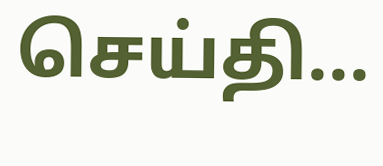செய்தி...